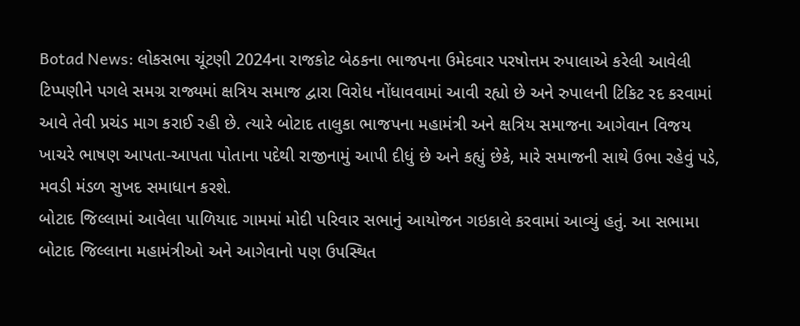Botad News: લોકસભા ચૂંટણી 2024ના રાજકોટ બેઠકના ભાજપના ઉમેદવાર પરષોત્તમ રુપાલાએ કરેલી આવેલી ટિપ્પણીને પગલે સમગ્ર રાજ્યમાં ક્ષત્રિય સમાજ દ્વારા વિરોધ નોંધાવવામાં આવી રહ્યો છે અને રુપાલની ટિકિટ રદ કરવામાં આવે તેવી પ્રચંડ માગ કરાઈ રહી છે. ત્યારે બોટાદ તાલુકા ભાજપના મહામંત્રી અને ક્ષત્રિય સમાજના આગેવાન વિજય ખાચરે ભાષણ આપતા-આપતા પોતાના પદેથી રાજીનામું આપી દીધું છે અને કહ્યું છેકે, મારે સમાજની સાથે ઉભા રહેવું પડે, મવડી મંડળ સુખદ સમાધાન કરશે.
બોટાદ જિલ્લામાં આવેલા પાળિયાદ ગામમાં મોદી પરિવાર સભાનું આયોજન ગઇકાલે કરવામાં આવ્યું હતું. આ સભામા બોટાદ જિલ્લાના મહામંત્રીઓ અને આગેવાનો પણ ઉપસ્થિત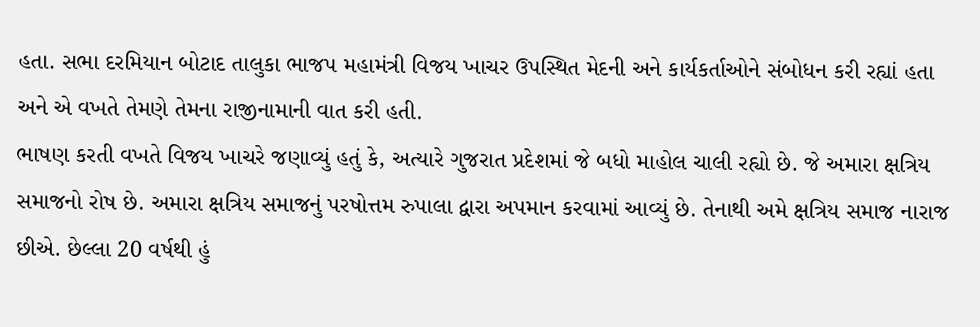હતા. સભા દરમિયાન બોટાદ તાલુકા ભાજપ મહામંત્રી વિજય ખાચર ઉપસ્થિત મેદની અને કાર્યકર્તાઓને સંબોધન કરી રહ્યાં હતા અને એ વખતે તેમણે તેમના રાજીનામાની વાત કરી હતી.
ભાષણ કરતી વખતે વિજય ખાચરે જણાવ્યું હતું કે, અત્યારે ગુજરાત પ્રદેશમાં જે બધો માહોલ ચાલી રહ્યો છે. જે અમારા ક્ષત્રિય સમાજનો રોષ છે. અમારા ક્ષત્રિય સમાજનું પરષોત્તમ રુપાલા દ્વારા અપમાન કરવામાં આવ્યું છે. તેનાથી અમે ક્ષત્રિય સમાજ નારાજ છીએ. છેલ્લા 20 વર્ષથી હું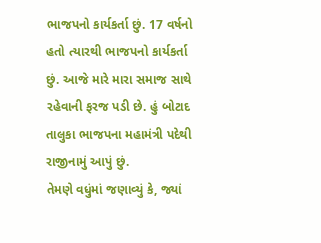ભાજપનો કાર્યકર્તા છું. 17 વર્ષનો હતો ત્યારથી ભાજપનો કાર્યકર્તા છું. આજે મારે મારા સમાજ સાથે રહેવાની ફરજ પડી છે. હું બોટાદ તાલુકા ભાજપના મહામંત્રી પદેથી રાજીનામું આપું છું.
તેમણે વધુંમાં જણાવ્યું કે, જ્યાં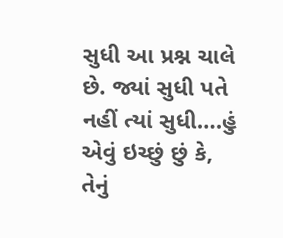સુધી આ પ્રશ્ન ચાલે છે. જ્યાં સુધી પતે નહીં ત્યાં સુધી….હું એવું ઇચ્છું છું કે, તેનું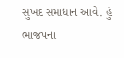સુખદ સમાધાન આવે. હું ભાજપના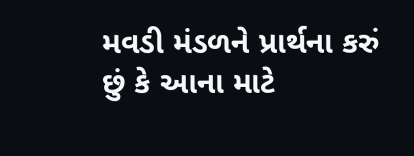મવડી મંડળને પ્રાર્થના કરું છું કે આના માટે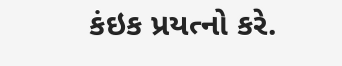કંઇક પ્રયત્નો કરે.